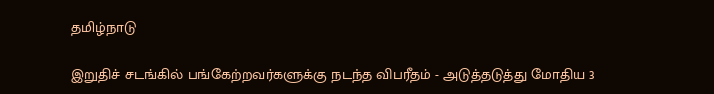தமிழ்நாடு

இறுதிச் சடங்கில் பங்கேற்றவர்களுக்கு நடந்த விபரீதம் - அடுத்தடுத்து மோதிய 3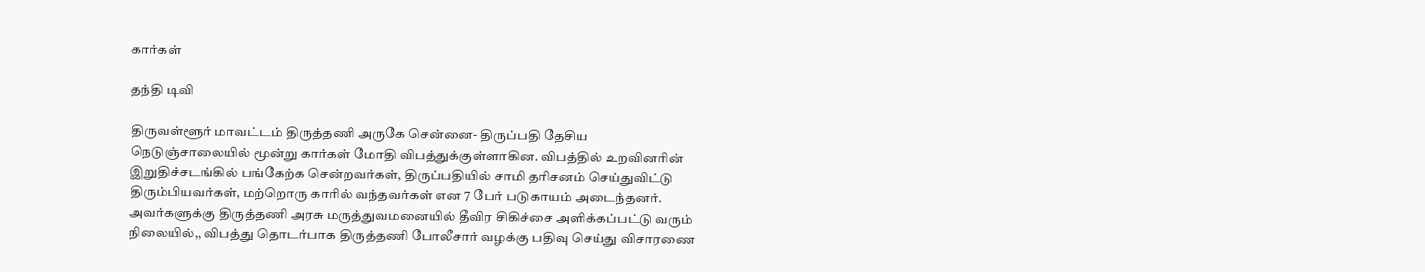கார்கள்

தந்தி டிவி

திருவள்ளூர் மாவட்டம் திருத்தணி அருகே சென்னை- திருப்பதி தேசிய நெடுஞ்சாலையில் மூன்று கார்கள் மோதி விபத்துக்குள்ளாகின. விபத்தில் உறவினரின் இறுதிச்சடங்கில் பங்கேற்க சென்றவர்கள், திருப்பதியில் சாமி தரிசனம் செய்துவிட்டு திரும்பியவர்கள், மற்றொரு காரில் வந்தவர்கள் என 7 பேர் படுகாயம் அடைந்தனர். அவர்களுக்கு திருத்தணி அரசு மருத்துவமனையில் தீவிர சிகிச்சை அளிக்கப்பட்டு வரும் நிலையில்,, விபத்து தொடர்பாக திருத்தணி போலீசார் வழக்கு பதிவு செய்து விசாரணை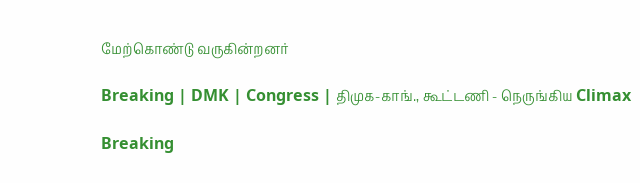மேற்கொண்டு வருகின்றனர்

Breaking | DMK | Congress | திமுக-காங்., கூட்டணி - நெருங்கிய Climax

Breaking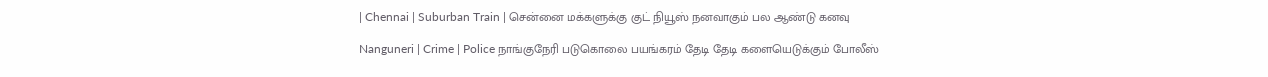| Chennai | Suburban Train | சென்னை மக்களுக்கு குட் நியூஸ் நனவாகும் பல ஆண்டு கனவு

Nanguneri | Crime | Police நாங்குநேரி படுகொலை பயங்கரம் தேடி தேடி களையெடுக்கும் போலீஸ்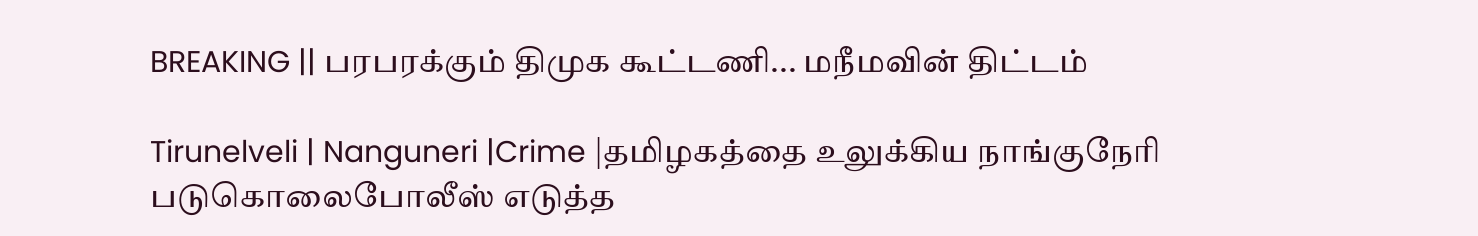BREAKING || பரபரக்கும் திமுக கூட்டணி... மநீமவின் திட்டம்

Tirunelveli | Nanguneri |Crime |தமிழகத்தை உலுக்கிய நாங்குநேரி படுகொலைபோலீஸ் எடுத்த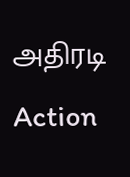அதிரடி Action